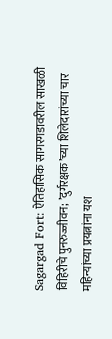Sagargad Fort: ऐतिहासिक सागरगडावरील साखळी विहिरीचे पुनरुज्जीवन; ’दुर्गरक्षक‌’च्या शिलेदारांच्या चार महिन्यांच्या प्रयत्नांना यश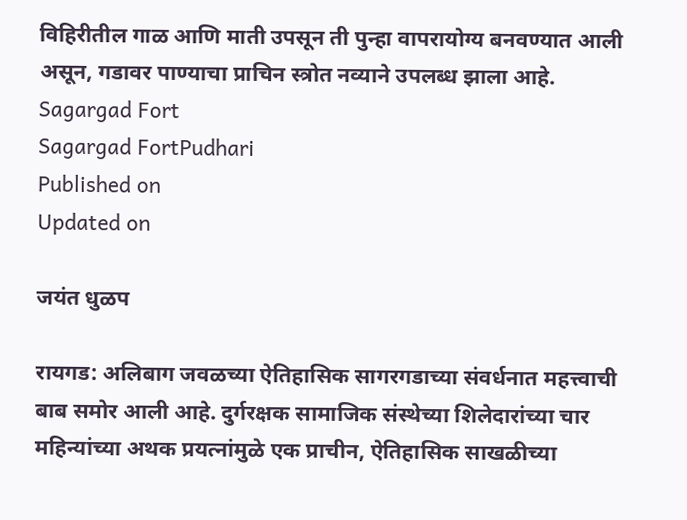विहिरीतील गाळ आणि माती उपसून ती पुन्हा वापरायोग्य बनवण्यात आली असून, गडावर पाण्याचा प्राचिन स्त्रोत नव्याने उपलब्ध झाला आहे.
Sagargad Fort
Sagargad FortPudhari
Published on
Updated on

जयंत धुळप

रायगड: अलिबाग जवळच्या ऐतिहासिक सागरगडाच्या संवर्धनात महत्त्वाची बाब समोर आली आहे. दुर्गरक्षक सामाजिक संस्थेच्या शिलेदारांच्या चार महिन्यांच्या अथक प्रयत्नांमुळे एक प्राचीन, ऐतिहासिक साखळीच्या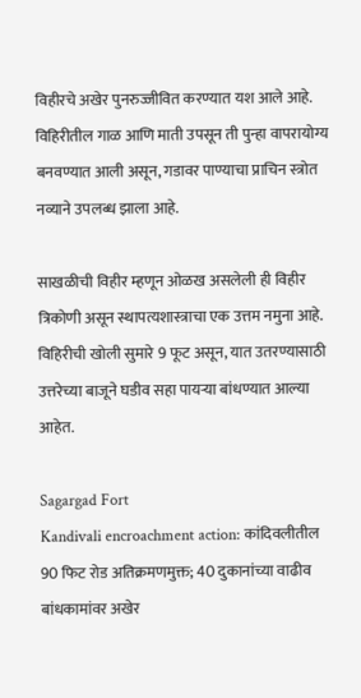विहीरचे अखेर पुनरुज्जीवित करण्यात यश आले आहे. विहिरीतील गाळ आणि माती उपसून ती पुन्हा वापरायोग्य बनवण्यात आली असून, गडावर पाण्याचा प्राचिन स्त्रोत नव्याने उपलब्ध झाला आहे.

साखळीची विहीर म्हणून ओळख असलेली ही विहीर त्रिकोणी असून स्थापत्यशास्त्राचा एक उत्तम नमुना आहे. विहिरीची खोली सुमारे 9 फूट असून, यात उतरण्यासाठी उत्तरेच्या बाजूने घडीव सहा पायऱ्या बांधण्यात आल्या आहेत.

Sagargad Fort
Kandivali encroachment action: कांदिवलीतील 90 फिट रोड अतिक्रमणमुक्त; 40 दुकानांच्या वाढीव बांधकामांवर अखेर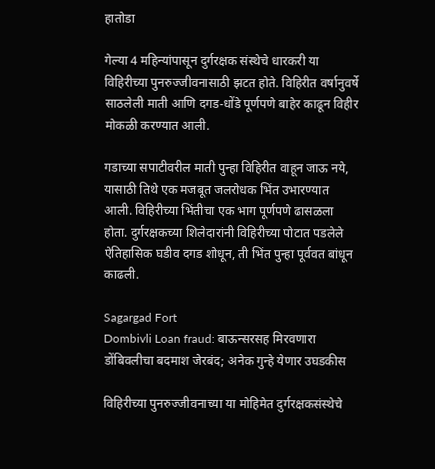हातोडा

गेल्या 4 महिन्यांपासून दुर्गरक्षक संस्थेचे धारकरी या विहिरीच्या पुनरुज्जीवनासाठी झटत होते. विहिरीत वर्षानुवर्षे साठलेली माती आणि दगड-धोंडे पूर्णपणे बाहेर काढून विहीर मोकळी करण्यात आली.

गडाच्या सपाटीवरील माती पुन्हा विहिरीत वाहून जाऊ नये, यासाठी तिथे एक मजबूत जलरोधक भिंत उभारण्यात आली. विहिरीच्या भिंतीचा एक भाग पूर्णपणे ढासळला होता. दुर्गरक्षकच्या शिलेदारांनी विहिरीच्या पोटात पडलेले ऐतिहासिक घडीव दगड शोधून, ती भिंत पुन्हा पूर्ववत बांधून काढली.

Sagargad Fort
Dombivli Loan fraud: बाऊन्सरसह मिरवणारा डोंबिवलीचा बदमाश जेरबंद; अनेक गुन्हे येणार उघडकीस

विहिरीच्या पुनरुज्जीवनाच्या या मोहिमेत दुर्गरक्षकसंस्थेचे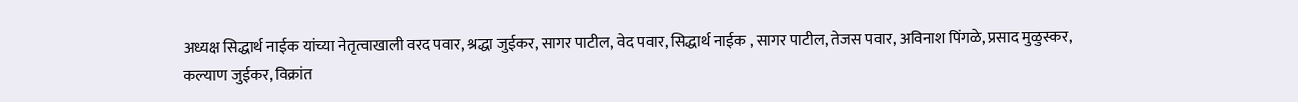अध्यक्ष सिद्धार्थ नाईक यांच्या नेतृत्वाखाली वरद पवार, श्रद्धा जुईकर, सागर पाटील, वेद पवार, सिद्धार्थ नाईक , सागर पाटील, तेजस पवार, अविनाश पिंगळे, प्रसाद मुळुस्कर, कल्याण जुईकर, विक्रांत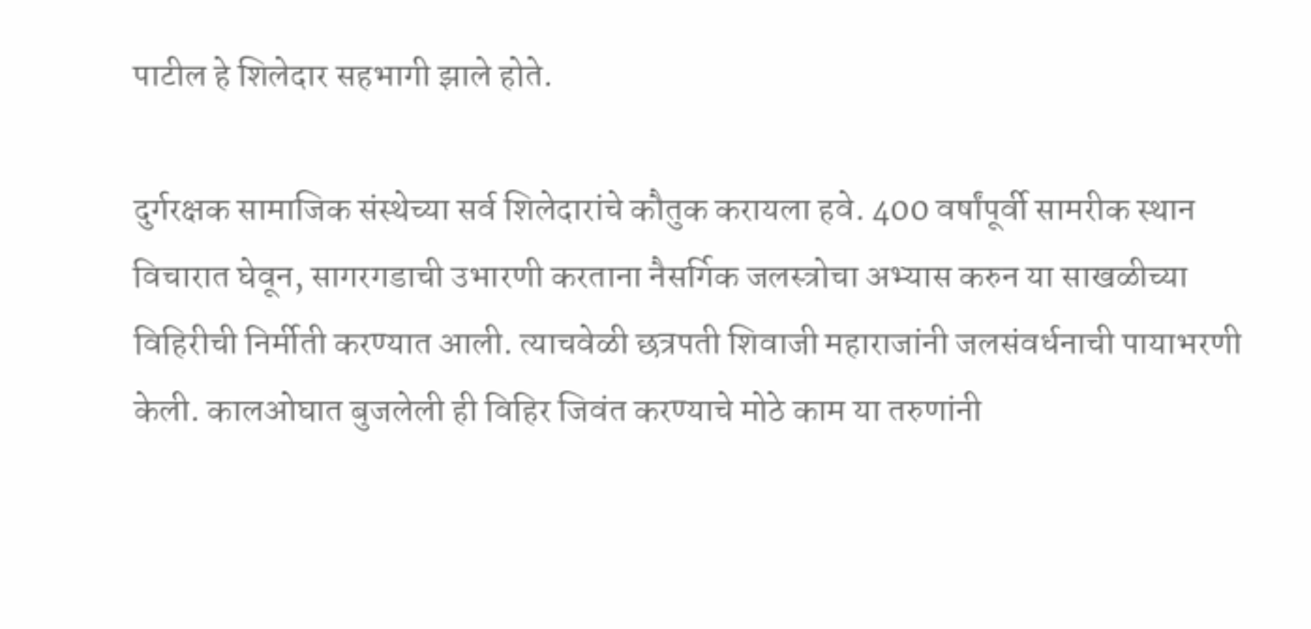पाटील हे शिलेदार सहभागी झाले होते.

दुर्गरक्षक सामाजिक संस्थेच्या सर्व शिलेदारांचे कौतुक करायला हवे. 400 वर्षांपूर्वी सामरीक स्थान विचारात घेवून, सागरगडाची उभारणी करताना नैसर्गिक जलस्त्रोचा अभ्यास करुन या साखळीच्या विहिरीची निर्मीती करण्यात आली. त्याचवेळी छत्रपती शिवाजी महाराजांनी जलसंवर्धनाची पायाभरणी केली. कालओघात बुजलेली ही विहिर जिवंत करण्याचे मोठे काम या तरुणांनी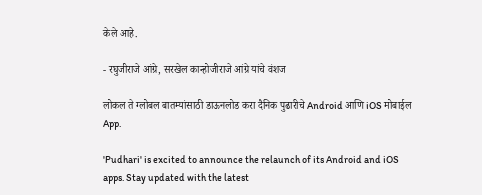केले आहे.

- रघुजीराजे आंग्रे, सरखेल कान्होजीराजे आंग्रे यांचे वंशज

लोकल ते ग्लोबल बातम्यांसाठी डाऊनलोड करा दैनिक पुढारीचे Android आणि iOS मोबाईल App.

'Pudhari' is excited to announce the relaunch of its Android and iOS apps. Stay updated with the latest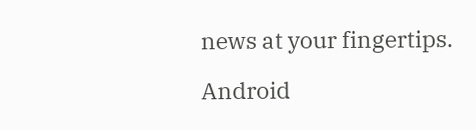news at your fingertips.

Android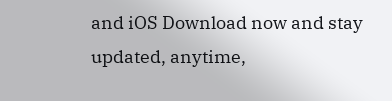and iOS Download now and stay updated, anytime,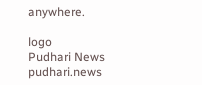anywhere.

logo
Pudhari News
pudhari.news